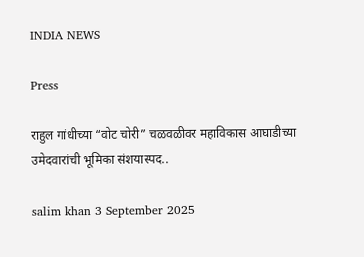INDIA NEWS

Press

राहुल गांधीच्या “वोट चोरी” चळवळीवर महाविकास आघाडीच्या उमेदवारांची भूमिका संशयास्पद..

salim khan 3 September 2025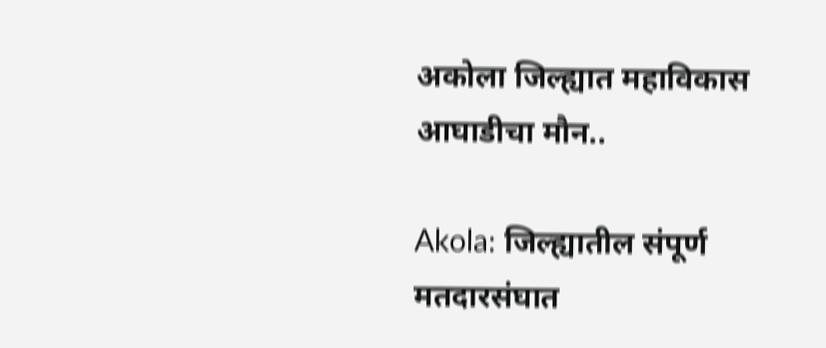अकोला जिल्ह्यात महाविकास आघाडीचा मौन..

Akola: जिल्ह्यातील संपूर्ण मतदारसंघात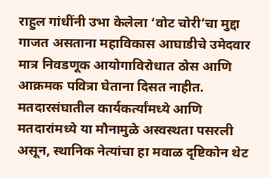राहुल गांधींनी उभा केलेला ‘वोट चोरी’चा मुद्दा गाजत असताना महाविकास आघाडीचे उमेदवार मात्र निवडणूक आयोगाविरोधात ठोस आणि आक्रमक पवित्रा घेताना दिसत नाहीत. मतदारसंघातील कार्यकर्त्यांमध्ये आणि मतदारांमध्ये या मौनामुळे अस्वस्थता पसरली असून, स्थानिक नेत्यांचा हा मवाळ दृष्टिकोन थेट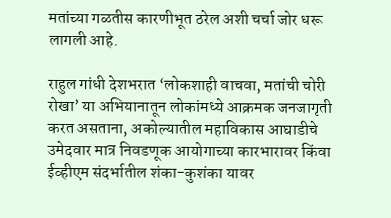मतांच्या गळतीस कारणीभूत ठरेल अशी चर्चा जोर धरू लागली आहे.

राहुल गांधी देशभरात ‘लोकशाही वाचवा, मतांची चोरी रोखा’ या अभियानातून लोकांमध्ये आक्रमक जनजागृती करत असताना, अकोल्यातील महाविकास आघाडीचे उमेदवार मात्र निवडणूक आयोगाच्या कारभारावर किंवा ईव्हीएम संदर्भातील शंका-कुशंका यावर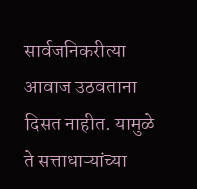सार्वजनिकरीत्या आवाज उठवताना दिसत नाहीत. यामुळे ते सत्ताधाऱ्यांच्या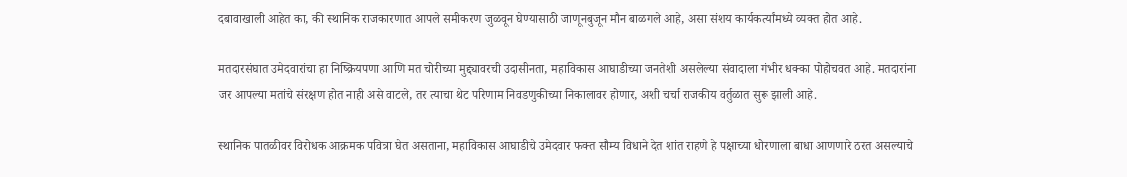दबावाखाली आहेत का, की स्थानिक राजकारणात आपले समीकरण जुळवून घेण्यासाठी जाणूनबुजून मौन बाळगले आहे, असा संशय कार्यकर्त्यांमध्ये व्यक्त होत आहे.

मतदारसंघात उमेदवारांचा हा निष्क्रियपणा आणि मत चोरीच्या मुद्द्यावरची उदासीनता, महाविकास आघाडीच्या जनतेशी असलेल्या संवादाला गंभीर धक्का पोहोचवत आहे. मतदारांना जर आपल्या मतांचे संरक्षण होत नाही असे वाटले, तर त्याचा थेट परिणाम निवडणुकीच्या निकालावर होणार, अशी चर्चा राजकीय वर्तुळात सुरू झाली आहे.

स्थानिक पातळीवर विरोधक आक्रमक पवित्रा घेत असताना, महाविकास आघाडीचे उमेदवार फक्त सौम्य विधाने देत शांत राहणे हे पक्षाच्या धोरणाला बाधा आणणारे ठरत असल्याचे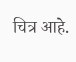चित्र आहे.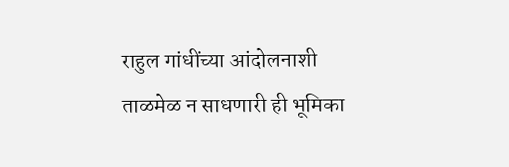राहुल गांधींच्या आंदोलनाशी ताळमेळ न साधणारी ही भूमिका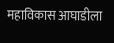महाविकास आघाडीला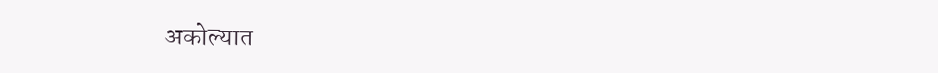अकोल्यात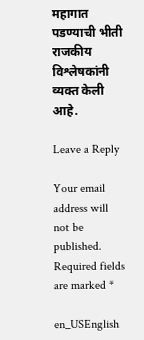महागात पडण्याची भीती राजकीय विश्लेषकांनी व्यक्त केली आहे.

Leave a Reply

Your email address will not be published. Required fields are marked *

en_USEnglish